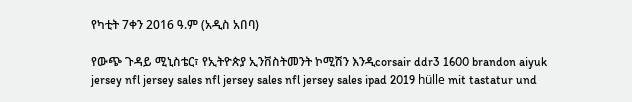የካቲት 7ቀን 2016 ዓ.ም (አዲስ አበባ)

የውጭ ጉዳይ ሚኒስቴር፣ የኢትዮጵያ ኢንቨስትመንት ኮሚሽን እንዲcorsair ddr3 1600 brandon aiyuk jersey nfl jersey sales nfl jersey sales nfl jersey sales ipad 2019 hülle mit tastatur und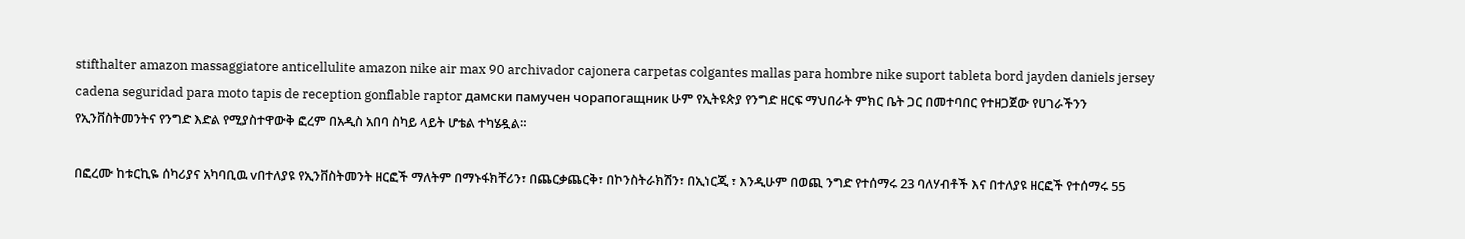stifthalter amazon massaggiatore anticellulite amazon nike air max 90 archivador cajonera carpetas colgantes mallas para hombre nike suport tableta bord jayden daniels jersey cadena seguridad para moto tapis de reception gonflable raptor дамски памучен чорапогащник ሁም የኢትዩጵያ የንግድ ዘርፍ ማህበራት ምክር ቤት ጋር በመተባበር የተዘጋጀው የሀገራችንን የኢንቨስትመንትና የንግድ እድል የሚያስተዋውቅ ፎረም በአዲስ አበባ ስካይ ላይት ሆቴል ተካሄዷል።

በፎረሙ ከቱርኪዬ ሰካሪያና አካባቢዉ vበተለያዩ የኢንቨስትመንት ዘርፎች ማለትም በማኑፋክቸሪን፣ በጨርቃጨርቅ፣ በኮንስትራክሽን፣ በኢነርጂ ፣ እንዲሁም በወጪ ንግድ የተሰማሩ 23 ባለሃብቶች እና በተለያዩ ዘርፎች የተሰማሩ 55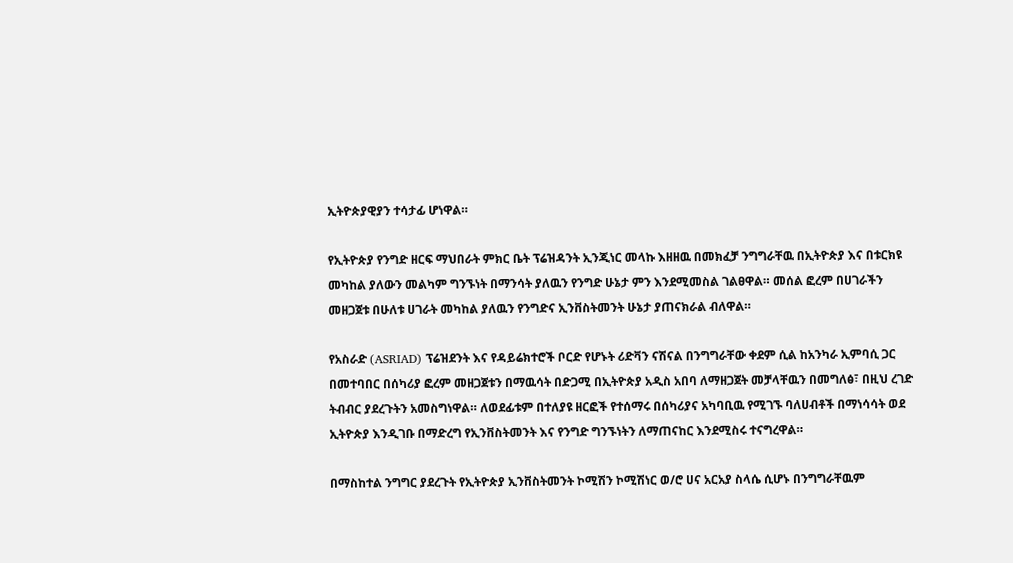ኢትዮጵያዊያን ተሳታፊ ሆነዋል።

የኢትዮጵያ የንግድ ዘርፍ ማህበራት ምክር ቤት ፕሬዝዳንት ኢንጂነር መላኩ እዘዘዉ በመክፈቻ ንግግራቸዉ በኢትዮጵያ እና በቱርክዩ መካከል ያለውን መልካም ግንኙነት በማንሳት ያለዉን የንግድ ሁኔታ ምን እንደሚመስል ገልፀዋል። መሰል ፎረም በሀገራችን መዘጋጀቱ በሁለቱ ሀገራት መካከል ያለዉን የንግድና ኢንቨስትመንት ሁኔታ ያጠናክራል ብለዋል።

የአስራድ (ASRIAD) ፕሬዝደንት እና የዳይሬክተሮች ቦርድ የሆኑት ሪድቫን ናሽናል በንግግራቸው ቀደም ሲል ከአንካራ ኢምባሲ ጋር በመተባበር በሰካሪያ ፎረም መዘጋጀቱን በማዉሳት በድጋሚ በኢትዮጵያ አዲስ አበባ ለማዘጋጀት መቻላቸዉን በመግለፅ፣ በዚህ ረገድ ትብብር ያደረጉትን አመስግነዋል። ለወደፊቱም በተለያዩ ዘርፎች የተሰማሩ በሰካሪያና አካባቢዉ የሚገኙ ባለሀብቶች በማነሳሳት ወደ ኢትዮጵያ እንዲገቡ በማድረግ የኢንቨስትመንት እና የንግድ ግንኙነትን ለማጠናከር እንደሚስሩ ተናግረዋል።

በማስከተል ንግግር ያደረጉት የኢትዮጵያ ኢንቨስትመንት ኮሚሽን ኮሚሽነር ወ/ሮ ሀና አርአያ ስላሴ ሲሆኑ በንግግራቸዉም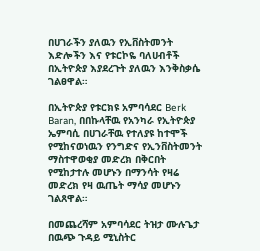በሀገራችን ያለዉን የኢቨስትመንት እድሎችን እና የቱርኮዬ ባለሀብቶች በኢትዮጵያ እያደረጉት ያለዉን እንቅስቃሴ ገልፀዋል።

በኢትዮጵያ የቱርክዩ አምባሳደር Berk Baran, በበኩላቸዉ የአንካራ የኢትዮጵያ ኤምባሲ በሀገራቸዉ የተለያዩ ከተሞች የሚከናወነዉን የንግድና የኢንቨስትመንት ማስተዋወቂያ መድረክ በቅርበት የሚከታተሉ መሆኑን በማንሳት የዛሬ መድረክ የዛ ዉጤት ማሳያ መሆኑን ገልጸዋል።

በመጨረሻም አምባሳደር ትዝታ ሙሉጌታ በዉጭ ጉዳይ ሚኒስትር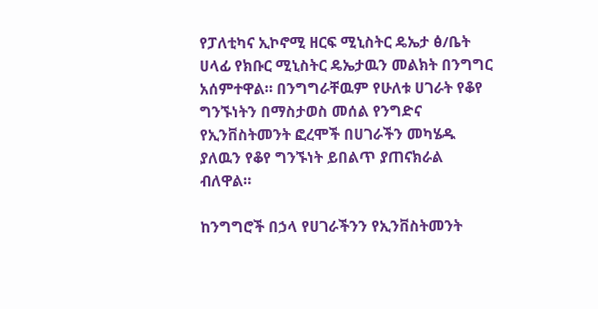የፓለቲካና ኢኮኖሚ ዘርፍ ሚኒስትር ዴኤታ ፅ/ቤት ሀላፊ የክቡር ሚኒስትር ዴኤታዉን መልክት በንግግር አሰምተዋል። በንግግራቸዉም የሁለቱ ሀገራት የቆየ ግንኙነትን በማስታወስ መሰል የንግድና የኢንቨስትመንት ፎረሞች በሀገራችን መካሄዱ ያለዉን የቆየ ግንኙነት ይበልጥ ያጠናክራል ብለዋል።

ከንግግሮች በኃላ የሀገራችንን የኢንቨስትመንት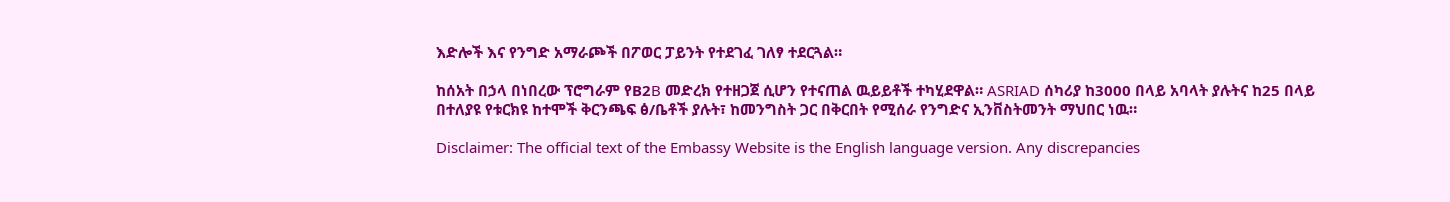እድሎች እና የንግድ አማራጮች በፖወር ፓይንት የተደገፈ ገለፃ ተደርጓል።

ከሰአት በኃላ በነበረው ፕሮግራም የB2B መድረክ የተዘጋጀ ሲሆን የተናጠል ዉይይቶች ተካሂደዋል። ASRIAD ሰካሪያ ከ3000 በላይ አባላት ያሉትና ከ25 በላይ በተለያዩ የቱርክዩ ከተሞች ቅርንጫፍ ፅ/ቤቶች ያሉት፣ ከመንግስት ጋር በቅርበት የሚሰራ የንግድና ኢንቨስትመንት ማህበር ነዉ።

Disclaimer: The official text of the Embassy Website is the English language version. Any discrepancies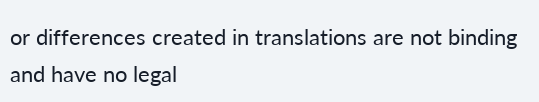or differences created in translations are not binding and have no legal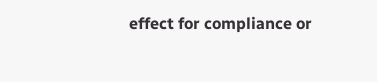effect for compliance or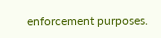enforcement purposes.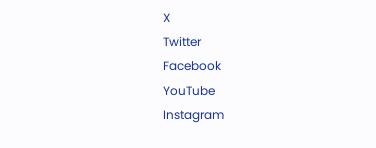X
Twitter
Facebook
YouTube
Instagram